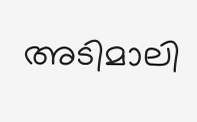അടിമാലി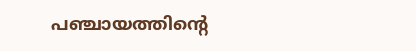പഞ്ചായത്തിന്റെ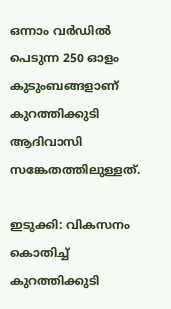ഒന്നാം വര്‍ഡില്‍ പെടുന്ന 250 ഓളം കുടുംബങ്ങളാണ് കുറത്തിക്കുടി ആദിവാസി സങ്കേതത്തിലുള്ളത്.

ഇടുക്കി: വികസനം കൊതിച്ച് കുറത്തിക്കുടി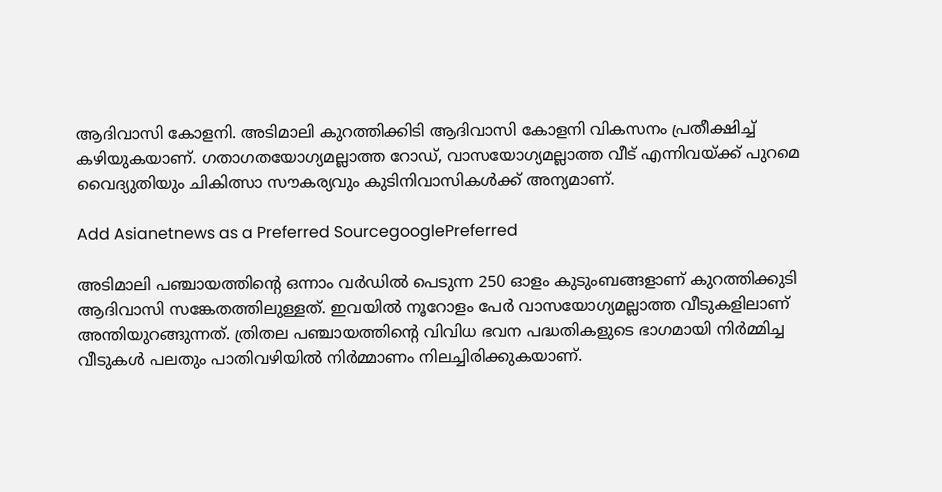ആദിവാസി കോളനി. അടിമാലി കുറത്തിക്കിടി ആദിവാസി കോളനി വികസനം പ്രതീക്ഷിച്ച് കഴിയുകയാണ്. ഗതാഗതയോഗ്യമല്ലാത്ത റോഡ്, വാസയോഗ്യമല്ലാത്ത വീട് എന്നിവയ്ക്ക് പുറമെ വൈദ്യുതിയും ചികിത്സാ സൗകര്യവും കുടിനിവാസികള്‍ക്ക് അന്യമാണ്.

Add Asianetnews as a Preferred SourcegooglePreferred

അടിമാലി പഞ്ചായത്തിന്റെ ഒന്നാം വര്‍ഡില്‍ പെടുന്ന 250 ഓളം കുടുംബങ്ങളാണ് കുറത്തിക്കുടി ആദിവാസി സങ്കേതത്തിലുള്ളത്. ഇവയില്‍ നൂറോളം പേര്‍ വാസയോഗ്യമല്ലാത്ത വീടുകളിലാണ് അന്തിയുറങ്ങുന്നത്. ത്രിതല പഞ്ചായത്തിന്റെ വിവിധ ഭവന പദ്ധതികളുടെ ഭാഗമായി നിര്‍മ്മിച്ച വീടുകള്‍ പലതും പാതിവഴിയില്‍ നിര്‍മ്മാണം നിലച്ചിരിക്കുകയാണ്.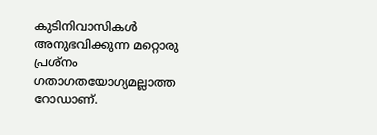കുടിനിവാസികള്‍ അനുഭവിക്കുന്ന മറ്റൊരു പ്രശ്‌നം ഗതാഗതയോഗ്യമല്ലാത്ത റോഡാണ്.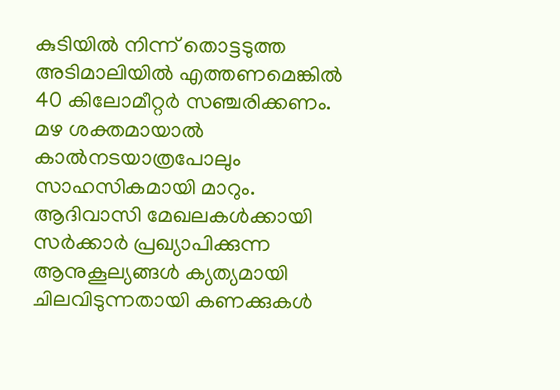കുടിയില്‍ നിന്ന് തൊട്ടടുത്ത അടിമാലിയില്‍ എത്തണമെങ്കില്‍ 40 കിലോമീറ്റര്‍ സഞ്ചരിക്കണം. മഴ ശക്തമായാല്‍ കാല്‍നടയാത്രപോലും സാഹസികമായി മാറും. ആദിവാസി മേഖലകള്‍ക്കായി സര്‍ക്കാര്‍ പ്രഖ്യാപിക്കുന്ന ആനുകൂല്യങ്ങള്‍ ക്യത്യമായി ചിലവിടുന്നതായി കണക്കുകള്‍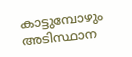കാട്ടുമ്പോഴും അടിസ്ഥാന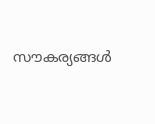സൗകര്യങ്ങള്‍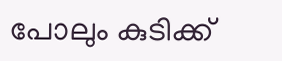പോലും കുടിക്ക്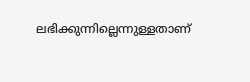ലഭിക്കുന്നില്ലെന്നുള്ളതാണ്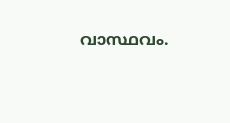വാസ്ഥവം.